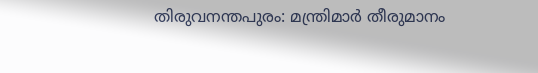തിരുവനന്തപുരം: മന്ത്രിമാർ തീരുമാനം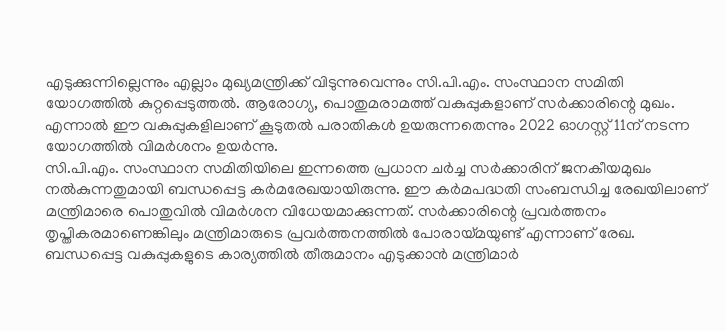എടുക്കുന്നില്ലെന്നും എല്ലാം മുഖ്യമന്ത്രിക്ക് വിടുന്നുവെന്നും സി.പി.എം. സംസ്ഥാന സമിതി യോഗത്തിൽ കുറ്റപ്പെടുത്തൽ. ആരോഗ്യ, പൊതുമരാമത്ത് വകുപ്പുകളാണ് സർക്കാരിന്റെ മുഖം. എന്നാൽ ഈ വകുപ്പുകളിലാണ് കൂടുതൽ പരാതികൾ ഉയരുന്നതെന്നും 2022 ഓഗസ്റ്റ് 11ന് നടന്ന യോഗത്തിൽ വിമർശനം ഉയർന്നു.
സി.പി.എം. സംസ്ഥാന സമിതിയിലെ ഇന്നത്തെ പ്രധാന ചർച്ച സർക്കാരിന് ജനകീയമുഖം നൽകുന്നതുമായി ബന്ധപ്പെട്ട കർമരേഖയായിരുന്നു. ഈ കർമപദ്ധതി സംബന്ധിച്ച രേഖയിലാണ് മന്ത്രിമാരെ പൊതുവിൽ വിമർശന വിധേയമാക്കുന്നത്. സർക്കാരിന്റെ പ്രവർത്തനം തൃപ്തികരമാണെങ്കിലും മന്ത്രിമാരുടെ പ്രവർത്തനത്തിൽ പോരായ്മയുണ്ട് എന്നാണ് രേഖ. ബന്ധപ്പെട്ട വകുപ്പുകളുടെ കാര്യത്തിൽ തീരുമാനം എടുക്കാൻ മന്ത്രിമാർ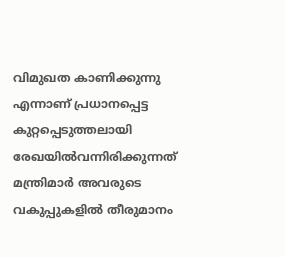വിമുഖത കാണിക്കുന്നു എന്നാണ് പ്രധാനപ്പെട്ട കുറ്റപ്പെടുത്തലായി രേഖയിൽവന്നിരിക്കുന്നത്
മന്ത്രിമാർ അവരുടെ വകുപ്പുകളിൽ തീരുമാനം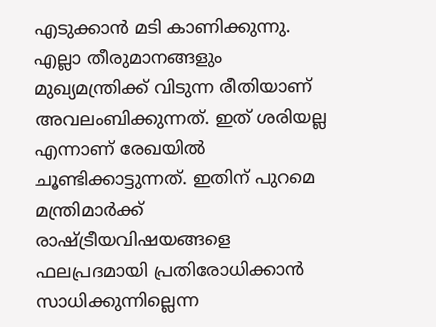എടുക്കാൻ മടി കാണിക്കുന്നു. എല്ലാ തീരുമാനങ്ങളും മുഖ്യമന്ത്രിക്ക് വിടുന്ന രീതിയാണ് അവലംബിക്കുന്നത്. ഇത് ശരിയല്ല എന്നാണ് രേഖയിൽ ചൂണ്ടിക്കാട്ടുന്നത്. ഇതിന് പുറമെ മന്ത്രിമാർക്ക് രാഷ്ട്രീയവിഷയങ്ങളെ ഫലപ്രദമായി പ്രതിരോധിക്കാൻ സാധിക്കുന്നില്ലെന്ന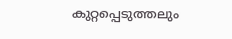കുറ്റപ്പെടുത്തലും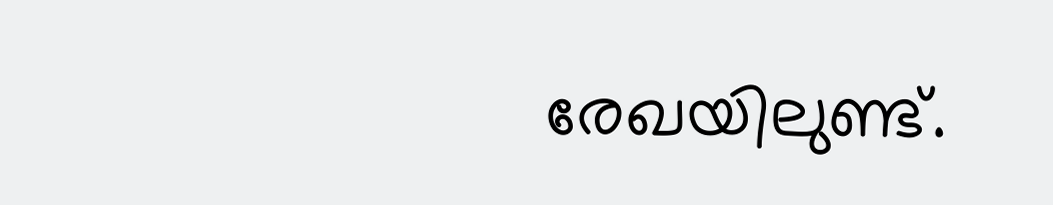രേഖയിലുണ്ട്.